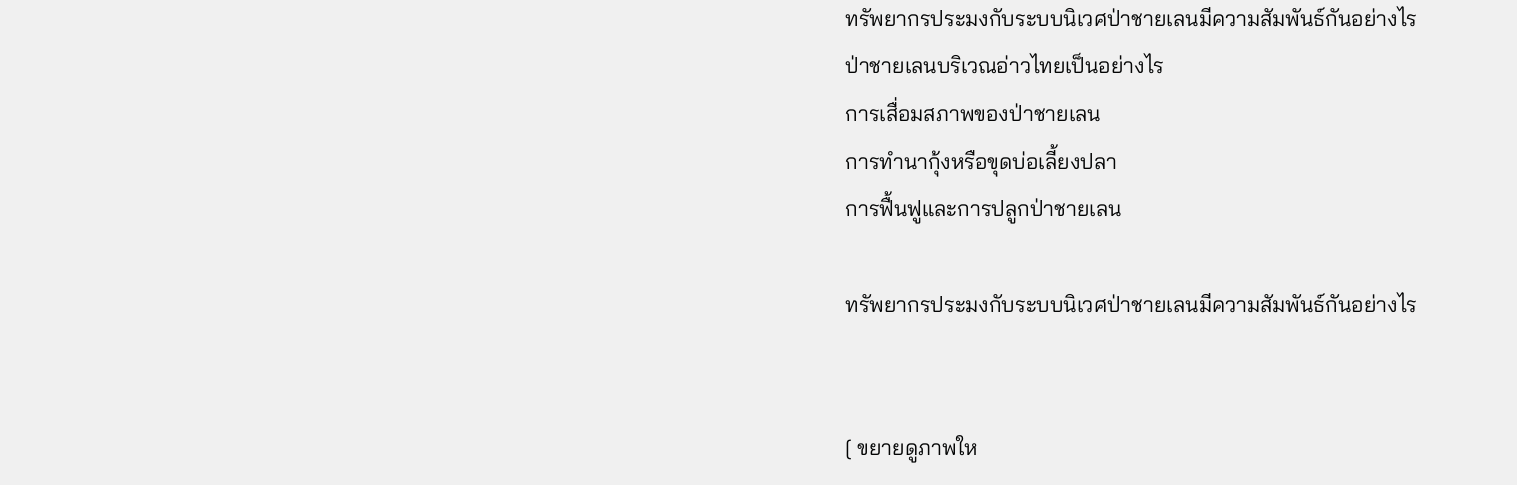ทรัพยากรประมงกับระบบนิเวศป่าชายเลนมีความสัมพันธ์กันอย่างไร
ป่าชายเลนบริเวณอ่าวไทยเป็นอย่างไร
การเสื่อมสภาพของป่าชายเลน
การทำนากุ้งหรือขุดบ่อเลี้ยงปลา
การฟื้นฟูและการปลูกป่าชายเลน

ทรัพยากรประมงกับระบบนิเวศป่าชายเลนมีความสัมพันธ์กันอย่างไร


[ ขยายดูภาพให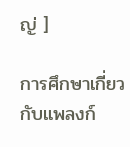ญ่ ]

การศึกษาเกี่ยวกับแพลงก์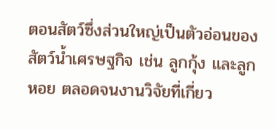ตอนสัตว์ซึ่งส่วนใหญ่เป็นตัวอ่อนของสัตว์น้ำเศรษฐกิจ เช่น ลูกกุ้ง และลูกหอย ตลอดจนงานวิจัยที่เกี่ยว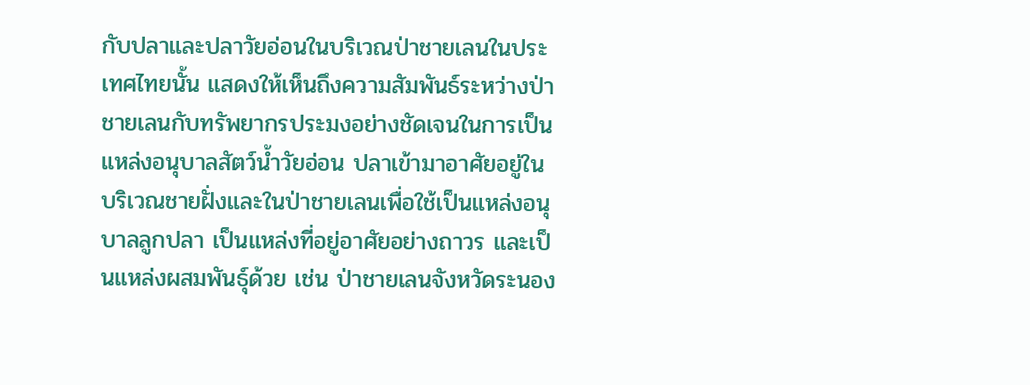กับปลาและปลาวัยอ่อนในบริเวณป่าชายเลนในประเทศไทยนั้น แสดงให้เห็นถึงความสัมพันธ์ระหว่างป่าชายเลนกับทรัพยากรประมงอย่างชัดเจนในการเป็นแหล่งอนุบาลสัตว์น้ำวัยอ่อน ปลาเข้ามาอาศัยอยู่ในบริเวณชายฝั่งและในป่าชายเลนเพื่อใช้เป็นแหล่งอนุบาลลูกปลา เป็นแหล่งที่อยู่อาศัยอย่างถาวร และเป็นแหล่งผสมพันธุ์ด้วย เช่น ป่าชายเลนจังหวัดระนอง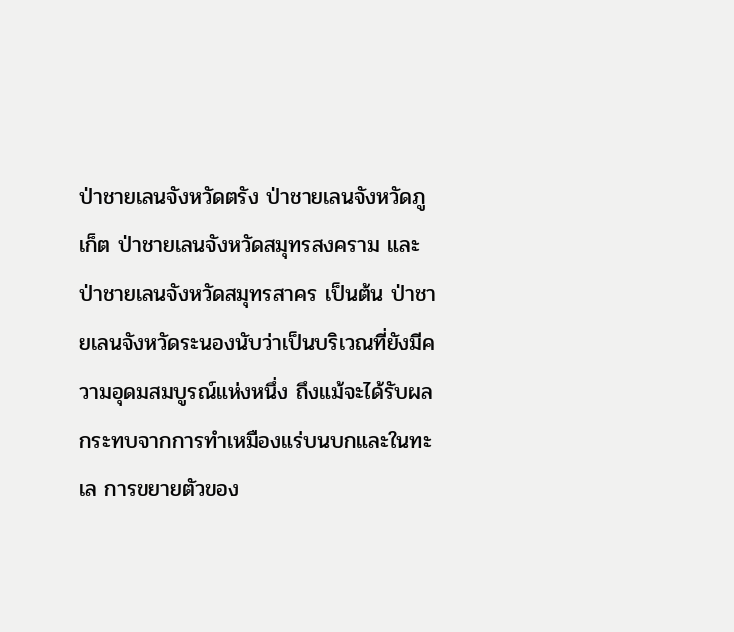ป่าชายเลนจังหวัดตรัง ป่าชายเลนจังหวัดภูเก็ต ป่าชายเลนจังหวัดสมุทรสงคราม และป่าชายเลนจังหวัดสมุทรสาคร เป็นต้น ป่าชายเลนจังหวัดระนองนับว่าเป็นบริเวณที่ยังมีความอุดมสมบูรณ์แห่งหนึ่ง ถึงแม้จะได้รับผลกระทบจากการทำเหมืองแร่บนบกและในทะเล การขยายตัวของ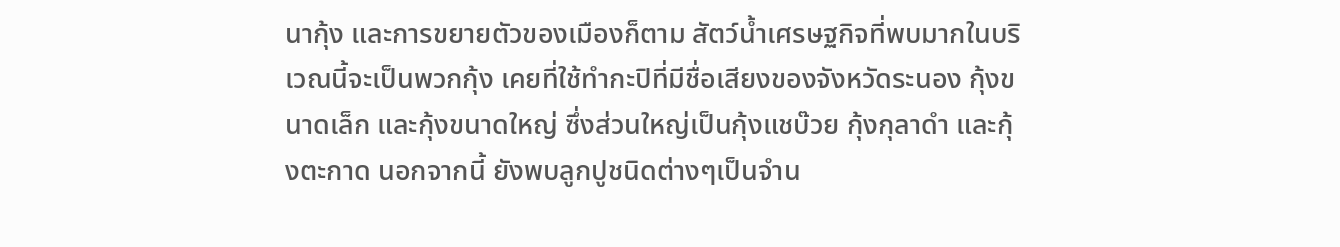นากุ้ง และการขยายตัวของเมืองก็ตาม สัตว์น้ำเศรษฐกิจที่พบมากในบริเวณนี้จะเป็นพวกกุ้ง เคยที่ใช้ทำกะปิที่มีชื่อเสียงของจังหวัดระนอง กุ้งขนาดเล็ก และกุ้งขนาดใหญ่ ซึ่งส่วนใหญ่เป็นกุ้งแชบ๊วย กุ้งกุลาดำ และกุ้งตะกาด นอกจากนี้ ยังพบลูกปูชนิดต่างๆเป็นจำน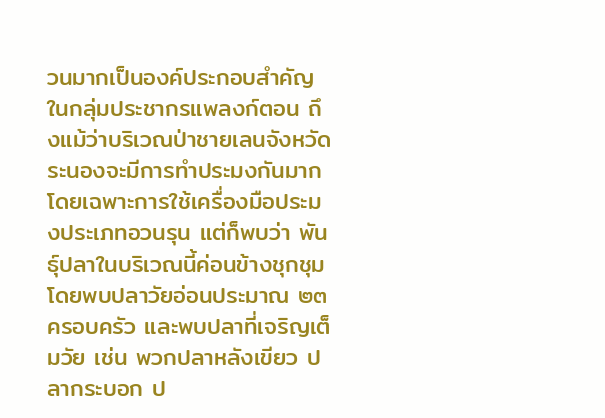วนมากเป็นองค์ประกอบสำคัญในกลุ่มประชากรแพลงก์ตอน ถึงแม้ว่าบริเวณป่าชายเลนจังหวัดระนองจะมีการทำประมงกันมาก โดยเฉพาะการใช้เครื่องมือประมงประเภทอวนรุน แต่ก็พบว่า พันธุ์ปลาในบริเวณนี้ค่อนข้างชุกชุม โดยพบปลาวัยอ่อนประมาณ ๒๓ ครอบครัว และพบปลาที่เจริญเต็มวัย เช่น พวกปลาหลังเขียว ปลากระบอก ป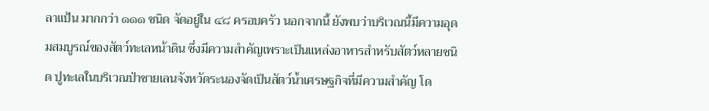ลาแป้น มากกว่า ๑๑๑ ชนิด จัดอยู่ใน ๔๘ ครอบครัว นอกจากนี้ ยังพบว่าบริเวณนี้มีความอุดมสมบูรณ์ของสัตว์ทะเลหน้าดิน ซึ่งมีความสำคัญเพราะเป็นแหล่งอาหารสำหรับสัตว์หลายชนิด ปูทะเลในบริเวณป่าชายเลนจังหวัดระนองจัดเป็นสัตว์น้ำเศรษฐกิจที่มีความสำคัญ โด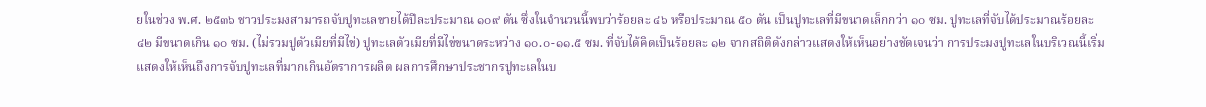ยในช่วง พ.ศ. ๒๕๓๖ ชาวประมงสามารถจับปูทะเลขายได้ปีละประมาณ ๑๐๙ ตัน ซึ่งในจำนวนนี้พบว่าร้อยละ ๔๖ หรือประมาณ ๕๐ ตัน เป็นปูทะเลที่มีขนาดเล็กกว่า ๑๐ ซม. ปูทะเลที่จับได้ประมาณร้อยละ ๔๒ มีขนาดเกิน ๑๐ ซม. (ไม่รวมปูตัวเมียที่มีไข่) ปูทะเลตัวเมียที่มีไข่ขนาดระหว่าง ๑๐.๐-๑๑.๕ ซม. ที่จับได้คิดเป็นร้อยละ ๑๒ จากสถิติดังกล่าวแสดงให้เห็นอย่างชัดเจนว่า การประมงปูทะเลในบริเวณนี้เริ่มแสดงให้เห็นถึงการจับปูทะเลที่มากเกินอัตราการผลิต ผลการศึกษาประชากรปูทะเลในบ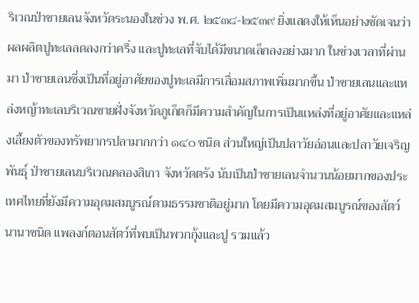ริเวณป่าชายเลนจังหวัดระนองในช่วง พ.ศ. ๒๕๓๘-๒๕๓๙ ยิ่งแสดงให้เห็นอย่างชัดเจนว่า ผลผลิตปูทะเลลดลงกว่าครึ่ง และปูทะเลที่จับได้มีขนาดเล็กลงอย่างมาก ในช่วงเวลาที่ผ่านมา ป่าชายเลนซึ่งเป็นที่อยู่อาศัยของปูทะเลมีการเสื่อมสภาพเพิ่มมากขึ้น ป่าชายเลนและแหล่งหญ้าทะเลบริเวณชายฝั่งจังหวัดภูเก็ตก็มีความสำคัญในการเป็นแหล่งที่อยู่อาศัยและแหล่งเลี้ยงตัวของทรัพยากรปลามากกว่า ๑๔๐ ชนิด ส่วนใหญ่เป็นปลาวัยอ่อนและปลาวัยเจริญพันธุ์ ป่าชายเลนบริเวณคลองสิเกา จังหวัดตรัง นับเป็นป่าชายเลนจำนวนน้อยมากของประเทศไทยที่ยังมีความอุดมสมบูรณ์ตามธรรมชาติอยู่มาก โดยมีความอุดมสมบูรณ์ของสัตว์นานาชนิด แพลงก์ตอนสัตว์ที่พบเป็นพวกกุ้งและปู รวมแล้ว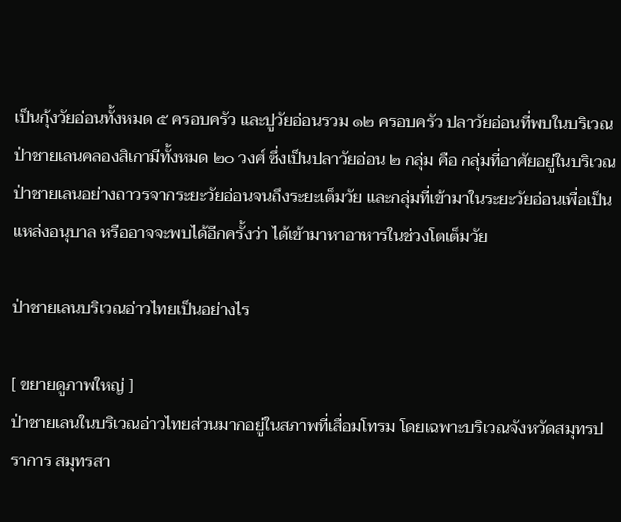เป็นกุ้งวัยอ่อนทั้งหมด ๕ ครอบครัว และปูวัยอ่อนรวม ๑๒ ครอบครัว ปลาวัยอ่อนที่พบในบริเวณป่าชายเลนคลองสิเกามีทั้งหมด ๒๐ วงศ์ ซึ่งเป็นปลาวัยอ่อน ๒ กลุ่ม คือ กลุ่มที่อาศัยอยู่ในบริเวณป่าชายเลนอย่างถาวรจากระยะวัยอ่อนจนถึงระยะเต็มวัย และกลุ่มที่เข้ามาในระยะวัยอ่อนเพื่อเป็นแหล่งอนุบาล หรืออาจจะพบได้อีกครั้งว่า ได้เข้ามาหาอาหารในช่วงโตเต็มวัย

ป่าชายเลนบริเวณอ่าวไทยเป็นอย่างไร

[ ขยายดูภาพใหญ่ ]
ป่าชายเลนในบริเวณอ่าวไทยส่วนมากอยู่ในสภาพที่เสื่อมโทรม โดยเฉพาะบริเวณจังหวัดสมุทรปราการ สมุทรสา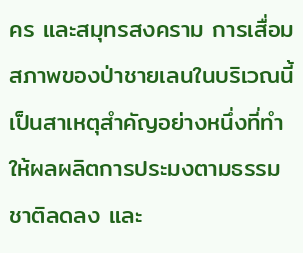คร และสมุทรสงคราม การเสื่อมสภาพของป่าชายเลนในบริเวณนี้เป็นสาเหตุสำคัญอย่างหนึ่งที่ทำให้ผลผลิตการประมงตามธรรมชาติลดลง และ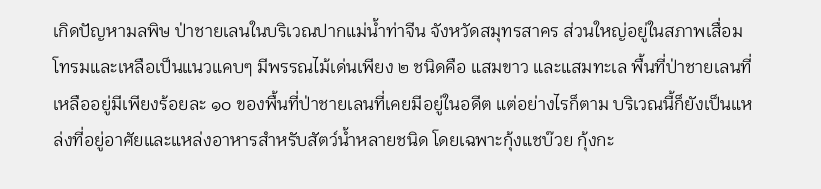เกิดปัญหามลพิษ ป่าชายเลนในบริเวณปากแม่น้ำท่าจีน จังหวัดสมุทรสาคร ส่วนใหญ่อยู่ในสภาพเสื่อมโทรมและเหลือเป็นแนวแคบๆ มีพรรณไม้เด่นเพียง ๒ ชนิดคือ แสมขาว และแสมทะเล พื้นที่ป่าชายเลนที่เหลืออยู่มีเพียงร้อยละ ๑๐ ของพื้นที่ป่าชายเลนที่เคยมีอยู่ในอดีต แต่อย่างไรก็ตาม บริเวณนี้ก็ยังเป็นแหล่งที่อยู่อาศัยและแหล่งอาหารสำหรับสัตว์น้ำหลายชนิด โดยเฉพาะกุ้งแชบ๊วย กุ้งกะ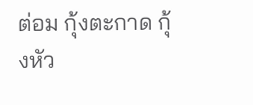ต่อม กุ้งตะกาด กุ้งหัว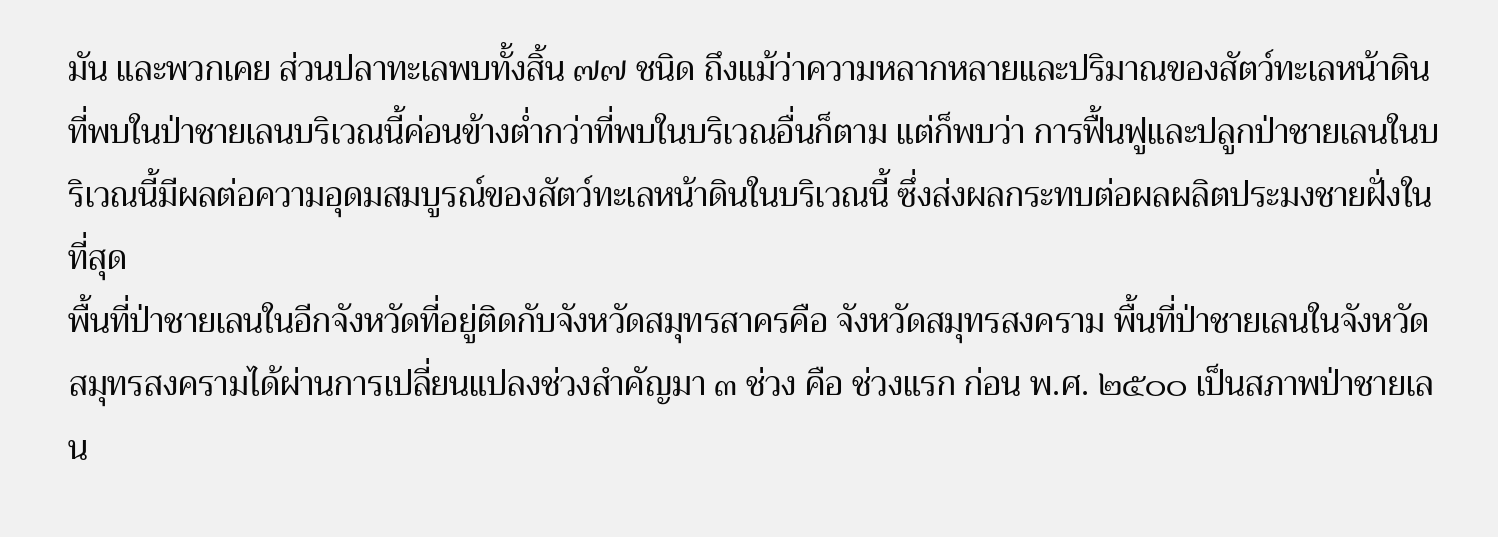มัน และพวกเคย ส่วนปลาทะเลพบทั้งสิ้น ๗๗ ชนิด ถึงแม้ว่าความหลากหลายและปริมาณของสัตว์ทะเลหน้าดินที่พบในป่าชายเลนบริเวณนี้ค่อนข้างต่ำกว่าที่พบในบริเวณอื่นก็ตาม แต่ก็พบว่า การฟื้นฟูและปลูกป่าชายเลนในบริเวณนี้มีผลต่อความอุดมสมบูรณ์ของสัตว์ทะเลหน้าดินในบริเวณนี้ ซึ่งส่งผลกระทบต่อผลผลิตประมงชายฝั่งในที่สุด
พื้นที่ป่าชายเลนในอีกจังหวัดที่อยู่ติดกับจังหวัดสมุทรสาครคือ จังหวัดสมุทรสงคราม พื้นที่ป่าชายเลนในจังหวัดสมุทรสงครามได้ผ่านการเปลี่ยนแปลงช่วงสำคัญมา ๓ ช่วง คือ ช่วงแรก ก่อน พ.ศ. ๒๕๐๐ เป็นสภาพป่าชายเลน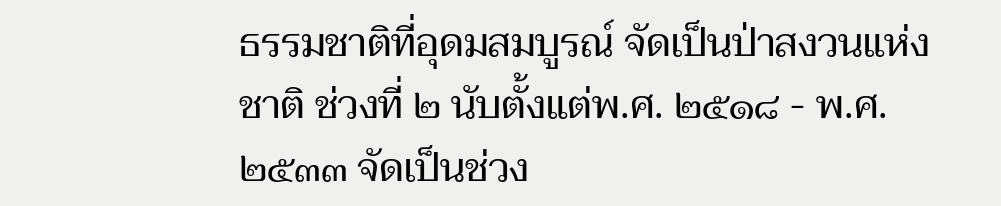ธรรมชาติที่อุดมสมบูรณ์ จัดเป็นป่าสงวนแห่งชาติ ช่วงที่ ๒ นับตั้งแต่พ.ศ. ๒๕๑๘ - พ.ศ. ๒๕๓๓ จัดเป็นช่วง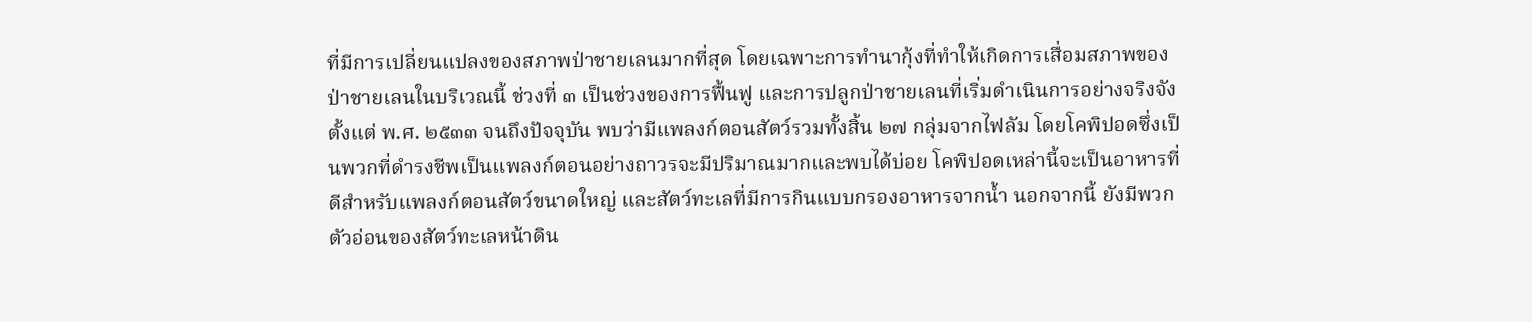ที่มีการเปลี่ยนแปลงของสภาพป่าชายเลนมากที่สุด โดยเฉพาะการทำนากุ้งที่ทำให้เกิดการเสื่อมสภาพของป่าชายเลนในบริเวณนี้ ช่วงที่ ๓ เป็นช่วงของการฟื้นฟู และการปลูกป่าชายเลนที่เริ่มดำเนินการอย่างจริงจังตั้งแต่ พ.ศ. ๒๕๓๓ จนถึงปัจจุบัน พบว่ามีแพลงก์ตอนสัตว์รวมทั้งสิ้น ๒๗ กลุ่มจากไฟลัม โดยโคพิปอดซึ่งเป็นพวกที่ดำรงชีพเป็นแพลงก์ตอนอย่างถาวรจะมีปริมาณมากและพบได้บ่อย โคพิปอดเหล่านี้จะเป็นอาหารที่ดีสำหรับแพลงก์ตอนสัตว์ขนาดใหญ่ และสัตว์ทะเลที่มีการกินแบบกรองอาหารจากน้ำ นอกจากนี้ ยังมีพวกตัวอ่อนของสัตว์ทะเลหน้าดิน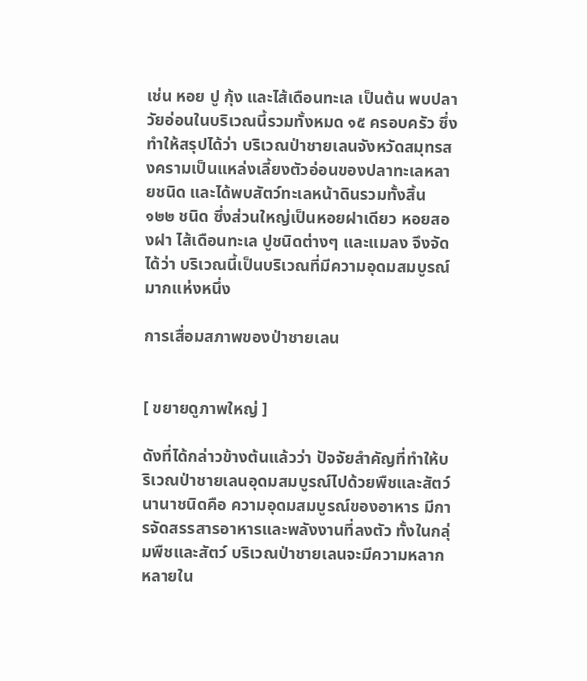เช่น หอย ปู กุ้ง และไส้เดือนทะเล เป็นต้น พบปลาวัยอ่อนในบริเวณนี้รวมทั้งหมด ๑๕ ครอบครัว ซึ่งทำให้สรุปได้ว่า บริเวณป่าชายเลนจังหวัดสมุทรสงครามเป็นแหล่งเลี้ยงตัวอ่อนของปลาทะเลหลายชนิด และได้พบสัตว์ทะเลหน้าดินรวมทั้งสิ้น ๑๒๒ ชนิด ซึ่งส่วนใหญ่เป็นหอยฝาเดียว หอยสองฝา ไส้เดือนทะเล ปูชนิดต่างๆ และแมลง จึงจัดได้ว่า บริเวณนี้เป็นบริเวณที่มีความอุดมสมบูรณ์มากแห่งหนึ่ง

การเสื่อมสภาพของป่าชายเลน


[ ขยายดูภาพใหญ่ ]

ดังที่ได้กล่าวข้างต้นแล้วว่า ปัจจัยสำคัญที่ทำให้บริเวณป่าชายเลนอุดมสมบูรณ์ไปด้วยพืชและสัตว์นานาชนิดคือ ความอุดมสมบูรณ์ของอาหาร มีการจัดสรรสารอาหารและพลังงานที่ลงตัว ทั้งในกลุ่มพืชและสัตว์ บริเวณป่าชายเลนจะมีความหลากหลายใน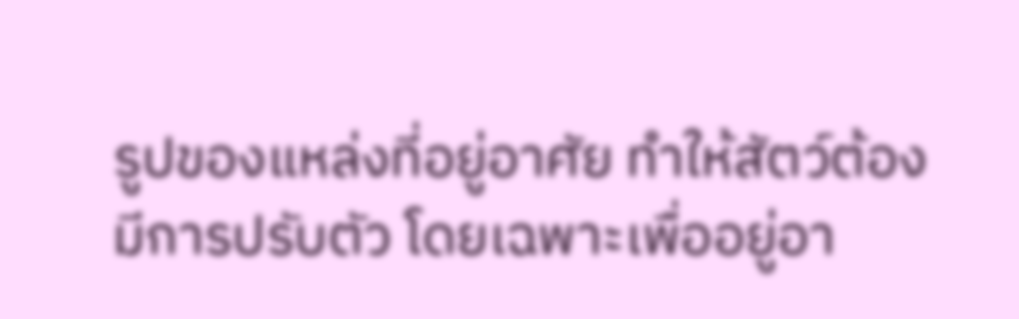รูปของแหล่งที่อยู่อาศัย ทำให้สัตว์ต้องมีการปรับตัว โดยเฉพาะเพื่ออยู่อา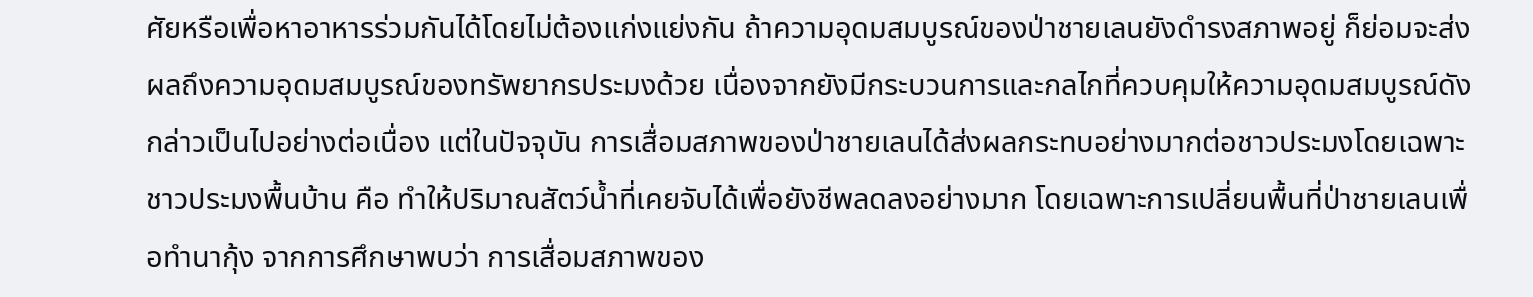ศัยหรือเพื่อหาอาหารร่วมกันได้โดยไม่ต้องแก่งแย่งกัน ถ้าความอุดมสมบูรณ์ของป่าชายเลนยังดำรงสภาพอยู่ ก็ย่อมจะส่งผลถึงความอุดมสมบูรณ์ของทรัพยากรประมงด้วย เนื่องจากยังมีกระบวนการและกลไกที่ควบคุมให้ความอุดมสมบูรณ์ดังกล่าวเป็นไปอย่างต่อเนื่อง แต่ในปัจจุบัน การเสื่อมสภาพของป่าชายเลนได้ส่งผลกระทบอย่างมากต่อชาวประมงโดยเฉพาะชาวประมงพื้นบ้าน คือ ทำให้ปริมาณสัตว์น้ำที่เคยจับได้เพื่อยังชีพลดลงอย่างมาก โดยเฉพาะการเปลี่ยนพื้นที่ป่าชายเลนเพื่อทำนากุ้ง จากการศึกษาพบว่า การเสื่อมสภาพของ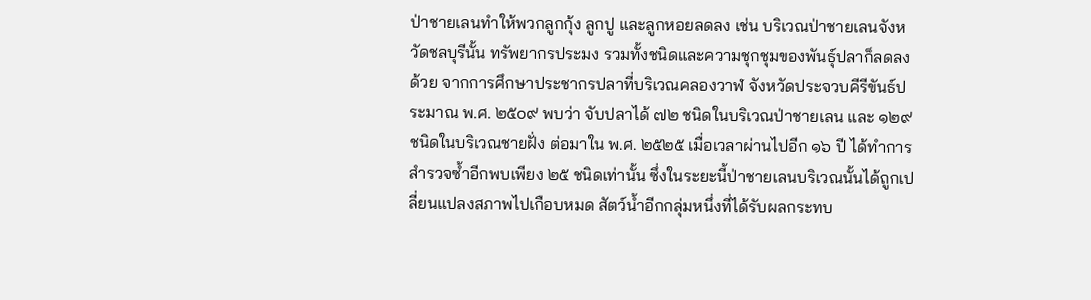ป่าชายเลนทำให้พวกลูกกุ้ง ลูกปู และลูกหอยลดลง เช่น บริเวณป่าชายเลนจังหวัดชลบุรีนั้น ทรัพยากรประมง รวมทั้งชนิดและความชุกชุมของพันธุ์ปลาก็ลดลงด้วย จากการศึกษาประชากรปลาที่บริเวณคลองวาฬ จังหวัดประจวบคีรีขันธ์ประมาณ พ.ศ. ๒๕๐๙ พบว่า จับปลาได้ ๗๒ ชนิดในบริเวณป่าชายเลน และ ๑๒๙ ชนิดในบริเวณชายฝั่ง ต่อมาใน พ.ศ. ๒๕๒๕ เมื่อเวลาผ่านไปอีก ๑๖ ปี ได้ทำการสำรวจซ้ำอีกพบเพียง ๒๕ ชนิดเท่านั้น ซึ่งในระยะนี้ป่าชายเลนบริเวณนั้นได้ถูกเปลี่ยนแปลงสภาพไปเกือบหมด สัตว์น้ำอีกกลุ่มหนึ่งที่ได้รับผลกระทบ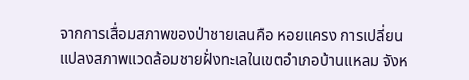จากการเสื่อมสภาพของป่าชายเลนคือ หอยแครง การเปลี่ยนแปลงสภาพแวดล้อมชายฝั่งทะเลในเขตอำเภอบ้านแหลม จังห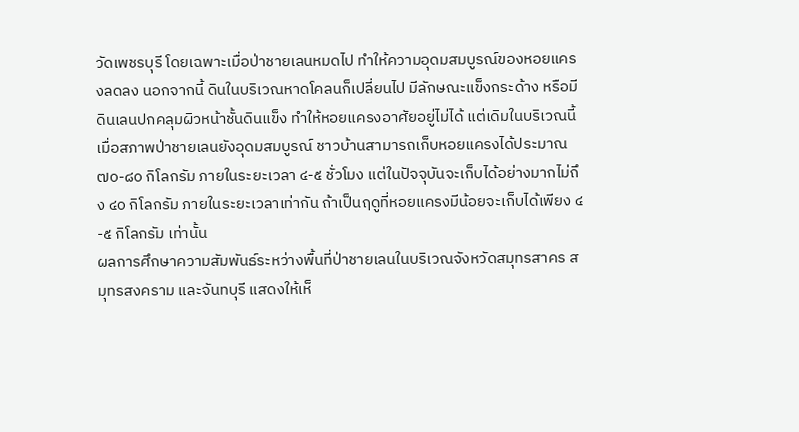วัดเพชรบุรี โดยเฉพาะเมื่อป่าชายเลนหมดไป ทำให้ความอุดมสมบูรณ์ของหอยแครงลดลง นอกจากนี้ ดินในบริเวณหาดโคลนก็เปลี่ยนไป มีลักษณะแข็งกระด้าง หรือมีดินเลนปกคลุมผิวหน้าชั้นดินแข็ง ทำให้หอยแครงอาศัยอยู่ไม่ได้ แต่เดิมในบริเวณนี้เมื่อสภาพป่าชายเลนยังอุดมสมบูรณ์ ชาวบ้านสามารถเก็บหอยแครงได้ประมาณ ๗๐-๘๐ กิโลกรัม ภายในระยะเวลา ๔-๕ ชั่วโมง แต่ในปัจจุบันจะเก็บได้อย่างมากไม่ถึง ๔๐ กิโลกรัม ภายในระยะเวลาเท่ากัน ถ้าเป็นฤดูที่หอยแครงมีน้อยจะเก็บได้เพียง ๔-๕ กิโลกรัม เท่านั้น
ผลการศึกษาความสัมพันธ์ระหว่างพื้นที่ป่าชายเลนในบริเวณจังหวัดสมุทรสาคร สมุทรสงคราม และจันทบุรี แสดงให้เห็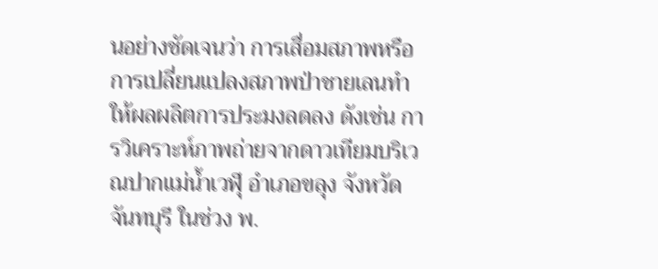นอย่างชัดเจนว่า การเสื่อมสภาพหรือการเปลี่ยนแปลงสภาพป่าชายเลนทำให้ผลผลิตการประมงลดลง ดังเช่น การวิเคราะห์ภาพถ่ายจากดาวเทียมบริเวณปากแม่น้ำเวฬุ อำเภอขลุง จังหวัดจันทบุรี ในช่วง พ.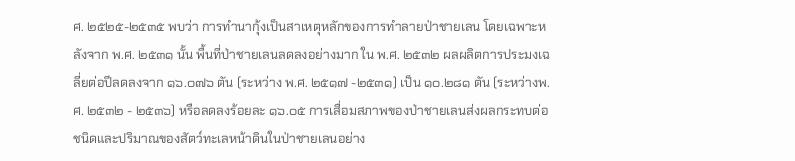ศ. ๒๕๒๕-๒๕๓๕ พบว่า การทำนากุ้งเป็นสาเหตุหลักของการทำลายป่าชายเลน โดยเฉพาะหลังจาก พ.ศ. ๒๕๓๑ นั้น พื้นที่ป่าชายเลนลดลงอย่างมาก ใน พ.ศ. ๒๕๓๒ ผลผลิตการประมงเฉลี่ยต่อปีลดลงจาก ๑๖.๐๗๖ ตัน (ระหว่าง พ.ศ. ๒๕๑๗ -๒๕๓๑) เป็น ๑๐.๒๘๑ ตัน (ระหว่างพ.ศ. ๒๕๓๒ - ๒๕๓๖) หรือลดลงร้อยละ ๑๖.๐๕ การเสื่อมสภาพของป่าชายเลนส่งผลกระทบต่อชนิดและปริมาณของสัตว์ทะเลหน้าดินในป่าชายเลนอย่าง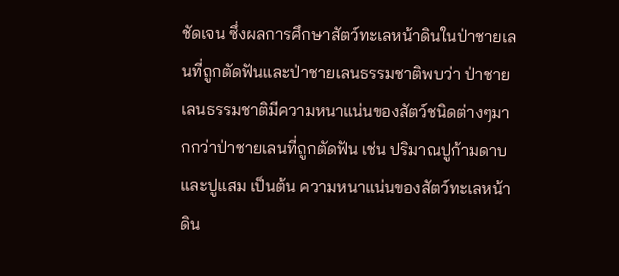ชัดเจน ซึ่งผลการศึกษาสัตว์ทะเลหน้าดินในป่าชายเลนที่ถูกตัดฟันและป่าชายเลนธรรมชาติพบว่า ป่าชายเลนธรรมชาติมีความหนาแน่นของสัตว์ชนิดต่างๆมากกว่าป่าชายเลนที่ถูกตัดฟัน เช่น ปริมาณปูก้ามดาบและปูแสม เป็นต้น ความหนาแน่นของสัตว์ทะเลหน้าดิน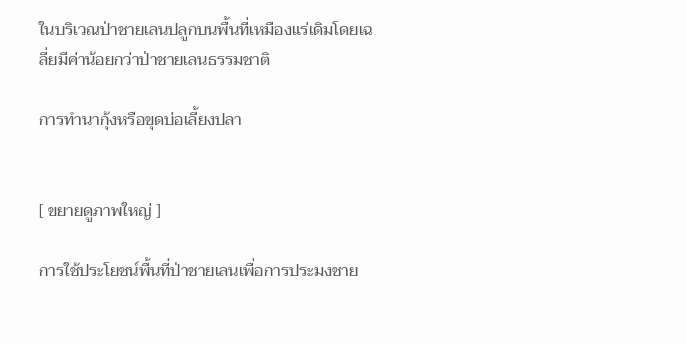ในบริเวณป่าชายเลนปลูกบนพื้นที่เหมืองแร่เดิมโดยเฉลี่ยมีค่าน้อยกว่าป่าชายเลนธรรมชาติ

การทำนากุ้งหรือขุดบ่อเลี้ยงปลา


[ ขยายดูภาพใหญ่ ]

การใช้ประโยชน์พื้นที่ป่าชายเลนเพื่อการประมงชาย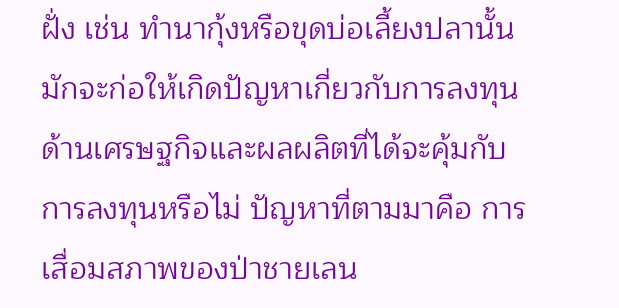ฝั่ง เช่น ทำนากุ้งหรือขุดบ่อเลี้ยงปลานั้น มักจะก่อให้เกิดปัญหาเกี่ยวกับการลงทุนด้านเศรษฐกิจและผลผลิตที่ได้จะคุ้มกับการลงทุนหรือไม่ ปัญหาที่ตามมาคือ การเสื่อมสภาพของป่าชายเลน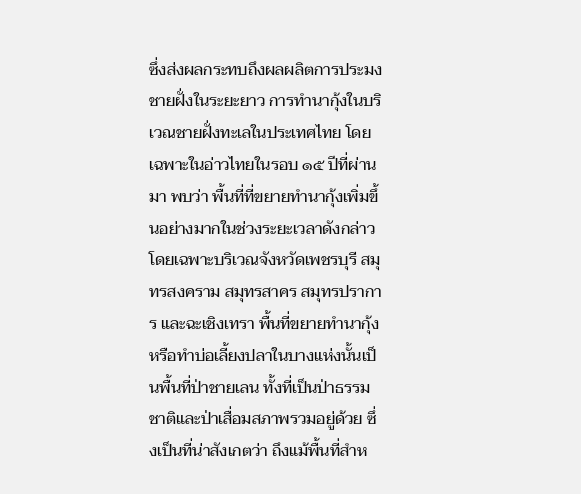ซึ่งส่งผลกระทบถึงผลผลิตการประมงชายฝั่งในระยะยาว การทำนากุ้งในบริเวณชายฝั่งทะเลในประเทศไทย โดยเฉพาะในอ่าวไทยในรอบ ๑๕ ปีที่ผ่านมา พบว่า พื้นที่ที่ขยายทำนากุ้งเพิ่มขึ้นอย่างมากในช่วงระยะเวลาดังกล่าว โดยเฉพาะบริเวณจังหวัดเพชรบุรี สมุทรสงคราม สมุทรสาคร สมุทรปราการ และฉะเชิงเทรา พื้นที่ขยายทำนากุ้งหรือทำบ่อเลี้ยงปลาในบางแห่งนั้นเป็นพื้นที่ป่าชายเลน ทั้งที่เป็นป่าธรรมชาติและป่าเสื่อมสภาพรวมอยู่ด้วย ซึ่งเป็นที่น่าสังเกตว่า ถึงแม้พื้นที่สำห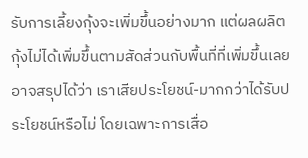รับการเลี้ยงกุ้งจะเพิ่มขึ้นอย่างมาก แต่ผลผลิตกุ้งไม่ได้เพิ่มขึ้นตามสัดส่วนกับพื้นที่ที่เพิ่มขึ้นเลย อาจสรุปได้ว่า เราเสียประโยชน์-มากกว่าได้รับประโยชน์หรือไม่ โดยเฉพาะการเสื่อ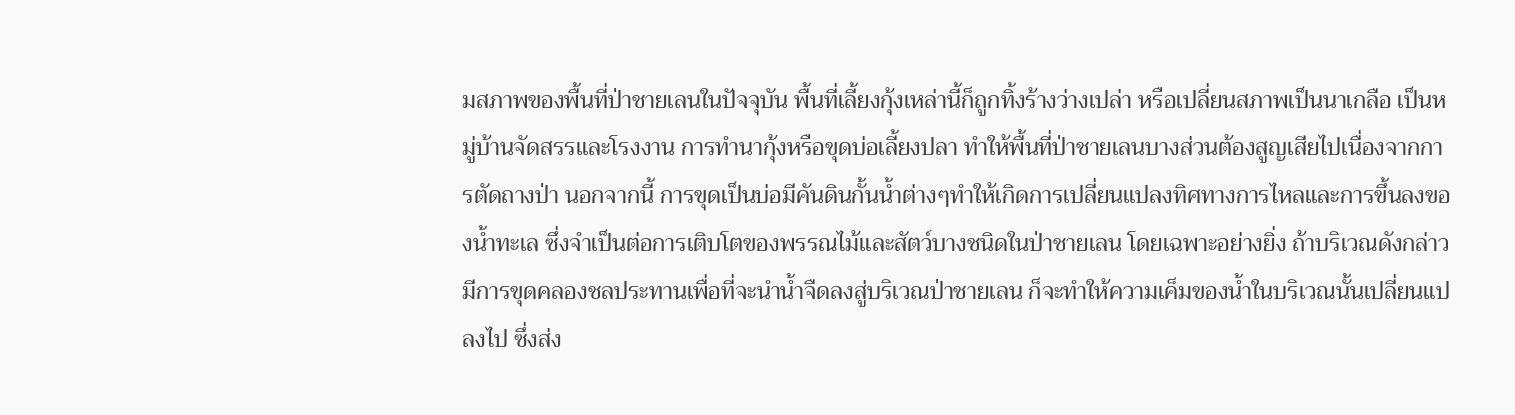มสภาพของพื้นที่ป่าชายเลนในปัจจุบัน พื้นที่เลี้ยงกุ้งเหล่านี้ก็ถูกทิ้งร้างว่างเปล่า หรือเปลี่ยนสภาพเป็นนาเกลือ เป็นหมู่บ้านจัดสรรและโรงงาน การทำนากุ้งหรือขุดบ่อเลี้ยงปลา ทำให้พื้นที่ป่าชายเลนบางส่วนต้องสูญเสียไปเนื่องจากการตัดถางป่า นอกจากนี้ การขุดเป็นบ่อมีคันดินกั้นน้ำต่างๆทำให้เกิดการเปลี่ยนแปลงทิศทางการไหลและการขึ้นลงของน้ำทะเล ซึ่งจำเป็นต่อการเติบโตของพรรณไม้และสัตว์บางชนิดในป่าชายเลน โดยเฉพาะอย่างยิ่ง ถ้าบริเวณดังกล่าวมีการขุดคลองชลประทานเพื่อที่จะนำน้ำจืดลงสู่บริเวณป่าชายเลน ก็จะทำให้ความเค็มของน้ำในบริเวณนั้นเปลี่ยนแปลงไป ซึ่งส่ง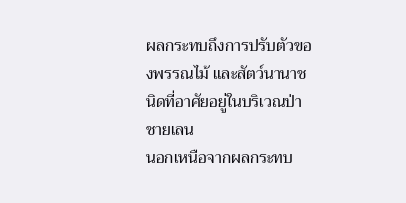ผลกระทบถึงการปรับตัวของพรรณไม้ และสัตว์นานาชนิดที่อาศัยอยู่ในบริเวณป่าชายเลน
นอกเหนือจากผลกระทบ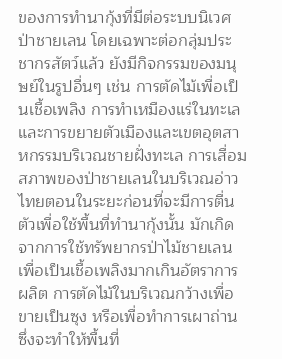ของการทำนากุ้งที่มีต่อระบบนิเวศป่าชายเลน โดยเฉพาะต่อกลุ่มประชากรสัตว์แล้ว ยังมีกิจกรรมของมนุษย์ในรูปอื่นๆ เช่น การตัดไม้เพื่อเป็นเชื้อเพลิง การทำเหมืองแร่ในทะเล และการขยายตัวเมืองและเขตอุตสาหกรรมบริเวณชายฝั่งทะเล การเสื่อมสภาพของป่าชายเลนในบริเวณอ่าวไทยตอนในระยะก่อนที่จะมีการตื่นตัวเพื่อใช้พื้นที่ทำนากุ้งนั้น มักเกิดจากการใช้ทรัพยากรป่าไม้ชายเลนเพื่อเป็นเชื้อเพลิงมากเกินอัตราการผลิต การตัดไม้ในบริเวณกว้างเพื่อขายเป็นซุง หรือเพื่อทำการเผาถ่าน ซึ่งจะทำให้พื้นที่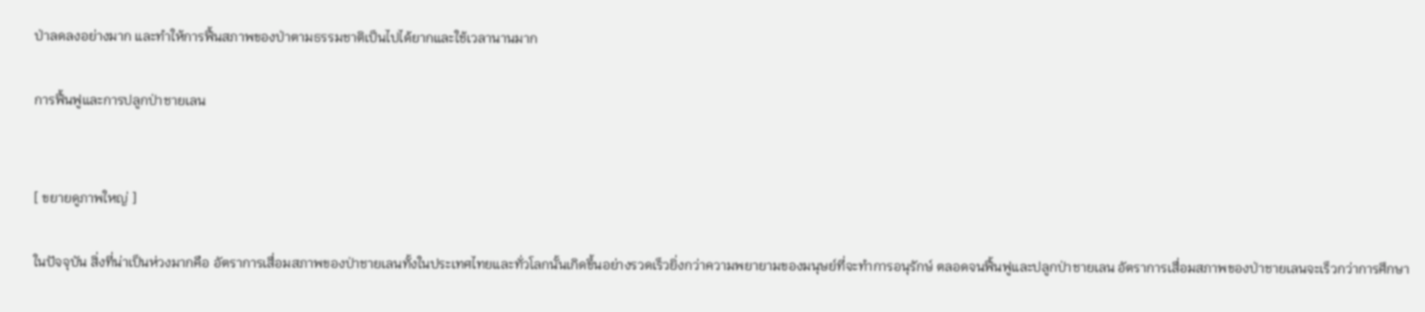ป่าลดลงอย่างมาก และทำให้การฟื้นสภาพของป่าตามธรรมชาติเป็นไปได้ยากและใช้เวลานานมาก

การฟื้นฟูและการปลูกป่าชายเลน


[ ขยายดูภาพใหญ่ ]

ในปัจจุบัน สิ่งที่น่าเป็นห่วงมากคือ อัตราการเสื่อมสภาพของป่าชายเลนทั้งในประเทศไทยและทั่วโลกนั้นเกิดขึ้นอย่างรวดเร็วยิ่งกว่าความพยายามของมนุษย์ที่จะทำการอนุรักษ์ ตลอดจนฟื้นฟูและปลูกป่าชายเลน อัตราการเสื่อมสภาพของป่าชายเลนจะเร็วกว่าการศึกษา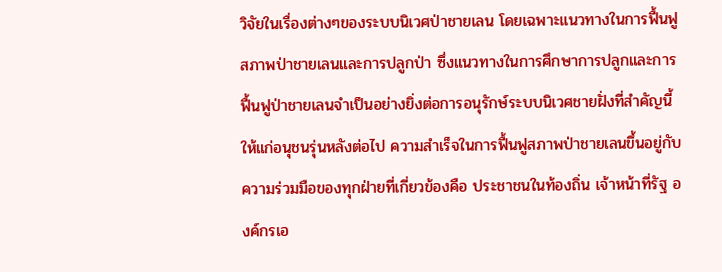วิจัยในเรื่องต่างๆของระบบนิเวศป่าชายเลน โดยเฉพาะแนวทางในการฟื้นฟูสภาพป่าชายเลนและการปลูกป่า ซึ่งแนวทางในการศึกษาการปลูกและการฟื้นฟูป่าชายเลนจำเป็นอย่างยิ่งต่อการอนุรักษ์ระบบนิเวศชายฝั่งที่สำคัญนี้ให้แก่อนุชนรุ่นหลังต่อไป ความสำเร็จในการฟื้นฟูสภาพป่าชายเลนขึ้นอยู่กับความร่วมมือของทุกฝ่ายที่เกี่ยวข้องคือ ประชาชนในท้องถิ่น เจ้าหน้าที่รัฐ องค์กรเอ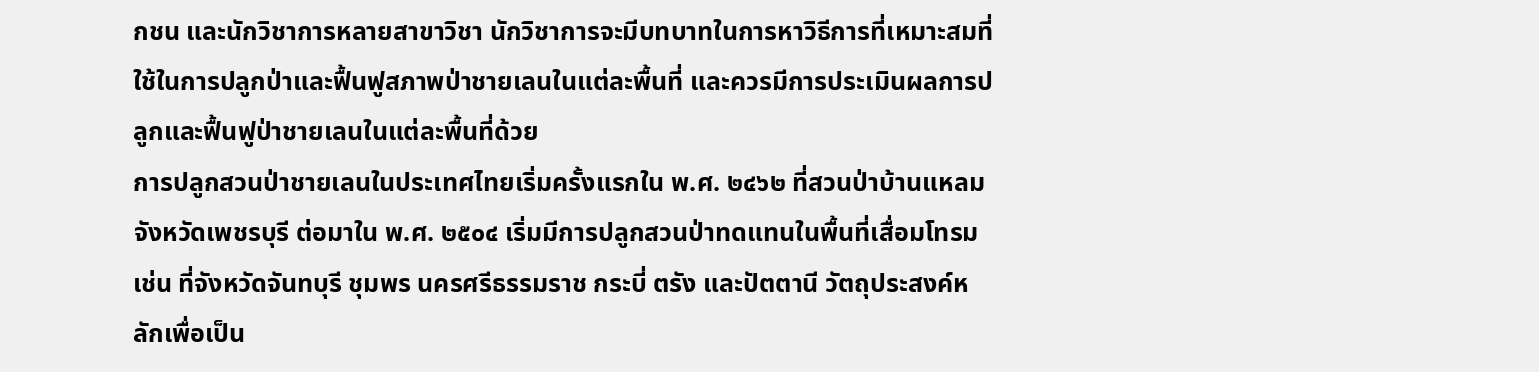กชน และนักวิชาการหลายสาขาวิชา นักวิชาการจะมีบทบาทในการหาวิธีการที่เหมาะสมที่ใช้ในการปลูกป่าและฟื้นฟูสภาพป่าชายเลนในแต่ละพื้นที่ และควรมีการประเมินผลการปลูกและฟื้นฟูป่าชายเลนในแต่ละพื้นที่ด้วย
การปลูกสวนป่าชายเลนในประเทศไทยเริ่มครั้งแรกใน พ.ศ. ๒๔๖๒ ที่สวนป่าบ้านแหลม จังหวัดเพชรบุรี ต่อมาใน พ.ศ. ๒๕๐๔ เริ่มมีการปลูกสวนป่าทดแทนในพื้นที่เสื่อมโทรม เช่น ที่จังหวัดจันทบุรี ชุมพร นครศรีธรรมราช กระบี่ ตรัง และปัตตานี วัตถุประสงค์หลักเพื่อเป็น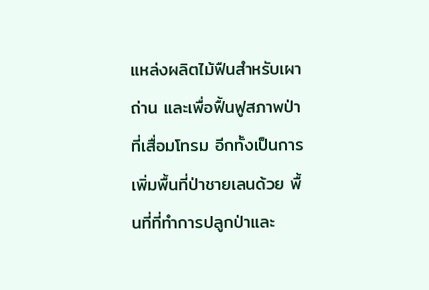แหล่งผลิตไม้ฟืนสำหรับเผาถ่าน และเพื่อฟื้นฟูสภาพป่าที่เสื่อมโทรม อีกทั้งเป็นการเพิ่มพื้นที่ป่าชายเลนด้วย พื้นที่ที่ทำการปลูกป่าและ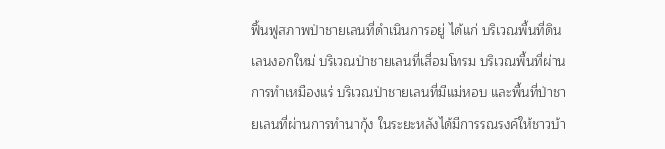ฟื้นฟูสภาพป่าชายเลนที่ดำเนินการอยู่ ได้แก่ บริเวณพื้นที่ดินเลนงอกใหม่ บริเวณป่าชายเลนที่เสื่อมโทรม บริเวณพื้นที่ผ่านการทำเหมืองแร่ บริเวณป่าชายเลนที่มีแม่หอบ และพื้นที่ป่าชายเลนที่ผ่านการทำนากุ้ง ในระยะหลังได้มีการรณรงค์ให้ชาวบ้า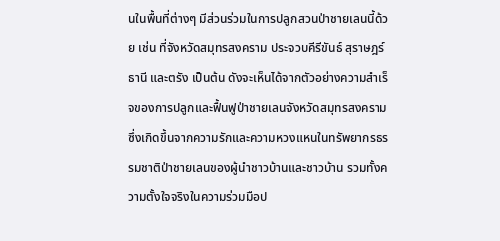นในพื้นที่ต่างๆ มีส่วนร่วมในการปลูกสวนป่าชายเลนนี้ด้วย เช่น ที่จังหวัดสมุทรสงคราม ประจวบคีรีขันธ์ สุราษฎร์ธานี และตรัง เป็นต้น ดังจะเห็นได้จากตัวอย่างความสำเร็จของการปลูกและฟื้นฟูป่าชายเลนจังหวัดสมุทรสงคราม ซึ่งเกิดขึ้นจากความรักและความหวงแหนในทรัพยากรธรรมชาติป่าชายเลนของผู้นำชาวบ้านและชาวบ้าน รวมทั้งความตั้งใจจริงในความร่วมมือป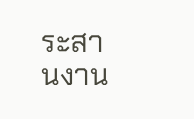ระสานงาน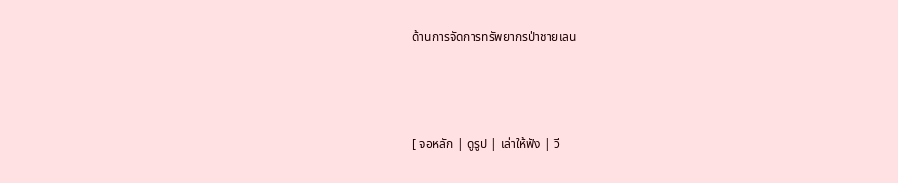ด้านการจัดการทรัพยากรป่าชายเลน



[ จอหลัก | ดูรูป | เล่าให้ฟัง | วี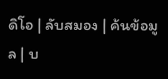ดิโอ | ลับสมอง | ค้นข้อมูล | บ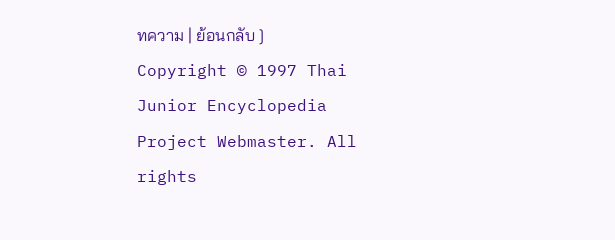ทความ | ย้อนกลับ ]
Copyright © 1997 Thai Junior Encyclopedia Project Webmaster. All rights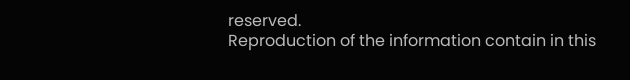reserved.
Reproduction of the information contain in this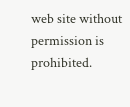web site without permission is prohibited.